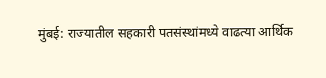मुंबई: राज्यातील सहकारी पतसंस्थांमध्ये वाढत्या आर्थिक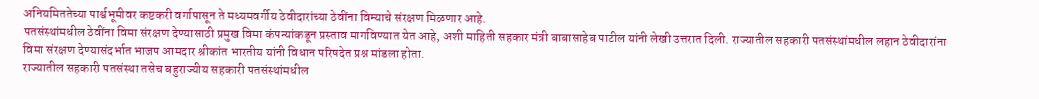अनियमिततेच्या पार्श्वभूमीवर कष्टकरी वर्गापासून ते मध्यमवर्गीय ठेवीदारांच्या ठेवींना विम्याचे संरक्षण मिळणार आहे.
पतसंस्थांमधील ठेवींना विमा संरक्षण देण्यासाठी प्रमुख विमा कंपन्यांकडून प्रस्ताव मागविण्यात येत आहे, अशी माहिती सहकार मंत्री बाबासाहेब पाटील यांनी लेखी उत्तरात दिली. राज्यातील सहकारी पतसंस्थांमधील लहान ठेवीदारांना विमा संरक्षण देण्यासंदर्भात भाजप आमदार श्रीकांत भारतीय यांनी विधान परिषदेत प्रश्न मांडला होता.
राज्यातील सहकारी पतसंस्था तसेच बहुराज्यीय सहकारी पतसंस्थांमधील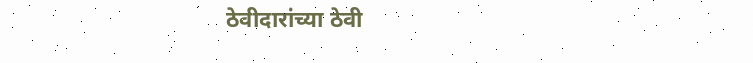ठेवीदारांच्या ठेवी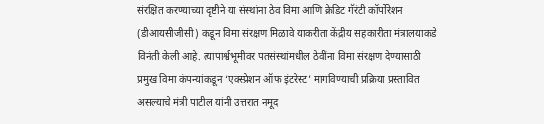संरक्षित करण्याच्या दृष्टीने या संस्थांना ठेव विमा आणि क्रेडिट गॅरंटी कॉर्पोरेशन (डीआयसीजीसी) कडून विमा संरक्षण मिळावे याकरीता केंद्रीय सहकारीता मंत्रालयाकडे विनंती केली आहे. त्यापार्श्वभूमीवर पतसंस्थांमधील ठेवींना विमा संरक्षण देण्यासाठी प्रमुख विमा कंपन्यांकडून ‘एक्स्प्रेशन ऑफ इंटरेस्ट’ मागविण्याची प्रक्रिया प्रस्तावित असल्याचे मंत्री पाटील यांनी उत्तरात नमूद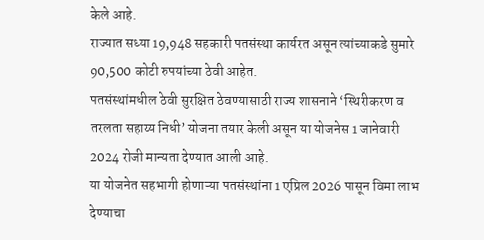केले आहे.
राज्यात सध्या 19,948 सहकारी पतसंस्था कार्यरत असून त्यांच्याकडे सुमारे 90,500 कोटी रुपयांच्या ठेवी आहेत.
पतसंस्थांमधील ठेवी सुरक्षित ठेवण्यासाठी राज्य शासनाने ‘स्थिरीकरण व तरलता सहाय्य निधी’ योजना तयार केली असून या योजनेस 1 जानेवारी 2024 रोजी मान्यता देण्यात आली आहे.
या योजनेत सहभागी होणाऱ्या पतसंस्थांना 1 एप्रिल 2026 पासून विमा लाभ देण्याचा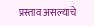प्रस्ताव असल्याचे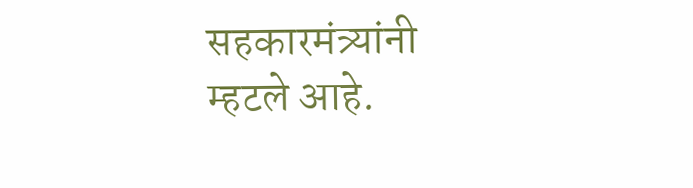सहकारमंत्र्यांनी म्हटले आहे.